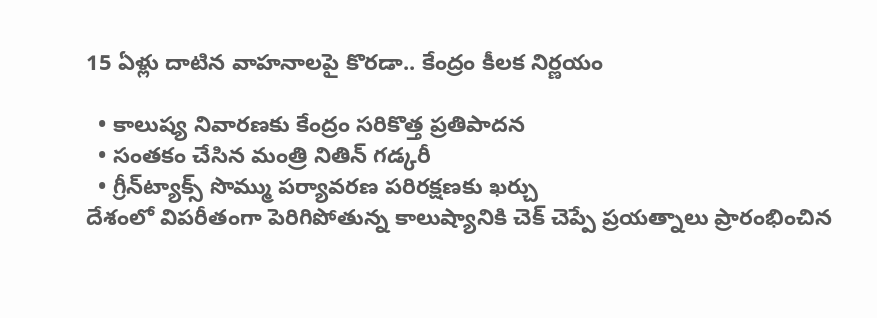15 ఏళ్లు దాటిన వాహనాలపై కొరడా.. కేంద్రం కీలక నిర్ణయం

  • కాలుష్య నివారణకు కేంద్రం సరికొత్త ప్రతిపాదన
  • సంతకం చేసిన మంత్రి నితిన్ గడ్కరీ
  • గ్రీన్‌ట్యాక్స్ సొమ్ము పర్యావరణ పరిరక్షణకు ఖర్చు
దేశంలో విపరీతంగా పెరిగిపోతున్న కాలుష్యానికి చెక్ చెప్పే ప్రయత్నాలు ప్రారంభించిన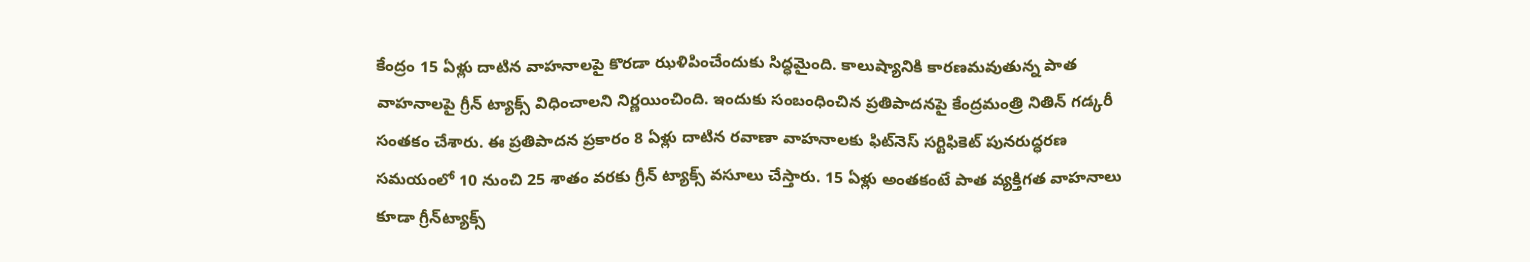కేంద్రం 15 ఏళ్లు దాటిన వాహనాలపై కొరడా ఝళిపించేందుకు సిద్ధమైంది. కాలుష్యానికి కారణమవుతున్న పాత వాహనాలపై గ్రీన్ ట్యాక్స్ విధించాలని నిర్ణయించింది. ఇందుకు సంబంధించిన ప్రతిపాదనపై కేంద్రమంత్రి నితిన్ గడ్కరీ సంతకం చేశారు. ఈ ప్రతిపాదన ప్రకారం 8 ఏళ్లు దాటిన రవాణా వాహనాలకు ఫిట్‌నెస్ సర్టిఫికెట్ పునరుద్ధరణ సమయంలో 10 నుంచి 25 శాతం వరకు గ్రీన్ ట్యాక్స్ వసూలు చేస్తారు. 15 ఏళ్లు అంతకంటే పాత వ్యక్తిగత వాహనాలు కూడా గ్రీన్‌ట్యాక్స్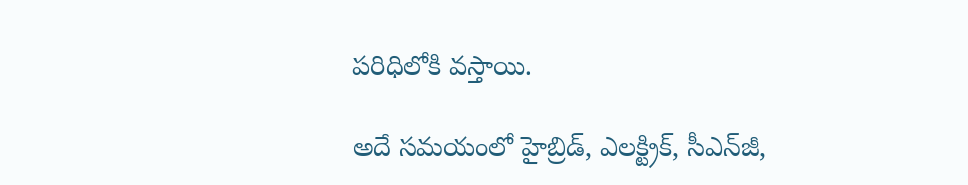పరిధిలోకి వస్తాయి.

అదే సమయంలో హైబ్రిడ్, ఎలక్ట్రిక్, సీఎన్‌జీ,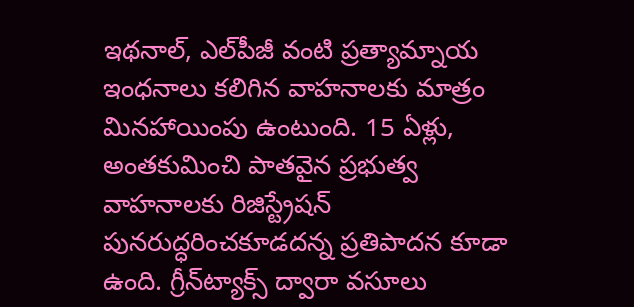ఇథనాల్, ఎల్‌పీజీ వంటి ప్రత్యామ్నాయ ఇంధనాలు కలిగిన వాహనాలకు మాత్రం మినహాయింపు ఉంటుంది. 15 ఏళ్లు, అంతకుమించి పాతవైన ప్రభుత్వ వాహనాలకు రిజిస్ట్రేషన్ పునరుద్ధరించకూడదన్న ప్రతిపాదన కూడా ఉంది. గ్రీన్‌ట్యాక్స్ ద్వారా వసూలు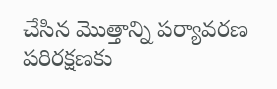చేసిన మొత్తాన్ని పర్యావరణ పరిరక్షణకు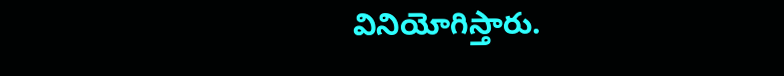వినియోగిస్తారు.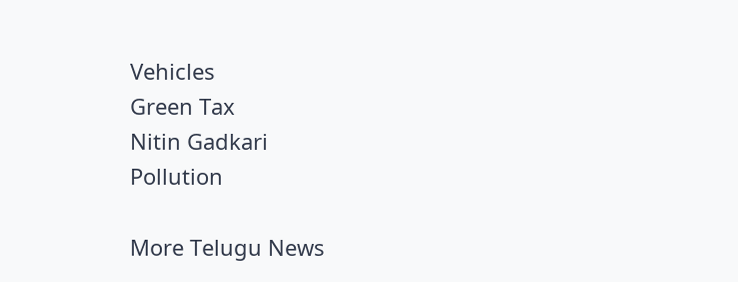Vehicles
Green Tax
Nitin Gadkari
Pollution

More Telugu News